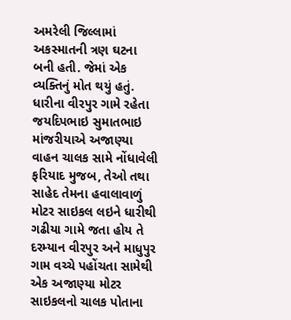અમરેલી જિલ્લામાં અકસ્માતની ત્રણ ઘટના બની હતી. જેમાં એક વ્યક્તિનું મોત થયું હતું.
ધારીના વીરપુર ગામે રહેતા જયદિપભાઇ સુમાતભાઇ માંજરીયાએ અજાણ્યા વાહન ચાલક સામે નોંધાવેલી ફરિયાદ મુજબ, તેઓ તથા સાહેદ તેમના હવાલાવાળું મોટર સાઇકલ લઇને ધારીથી ગઢીયા ગામે જતા હોય તે દરમ્યાન વીરપુર અને માધુપુર ગામ વચ્ચે પહોંચતા સામેથી એક અજાણ્યા મોટર સાઇકલનો ચાલક પોતાના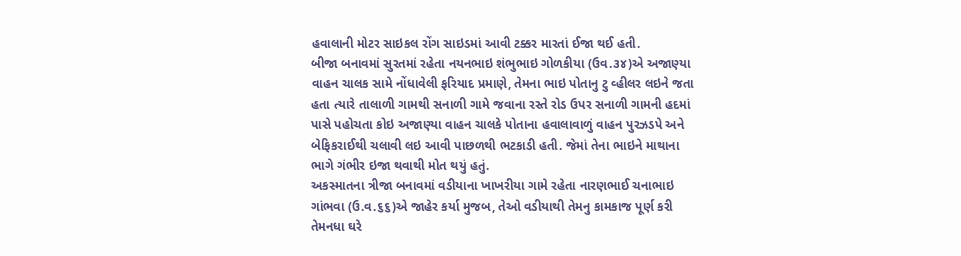હવાલાની મોટર સાઇકલ રોંગ સાઇડમાં આવી ટક્કર મારતાં ઈજા થઈ હતી.
બીજા બનાવમાં સુરતમાં રહેતા નયનભાઇ શંભુભાઇ ગોળકીયા (ઉવ.૩૪)એ અજાણ્યા વાહન ચાલક સામે નોંધાવેલી ફરિયાદ પ્રમાણે, તેમના ભાઇ પોતાનુ ટુ વ્હીલર લઇને જતા હતા ત્યારે તાલાળી ગામથી સનાળી ગામે જવાના રસ્તે રોડ ઉપર સનાળી ગામની હદમાં પાસે પહોચતા કોઇ અજાણ્યા વાહન ચાલકે પોતાના હવાલાવાળું વાહન પુરઝડપે અને બેફિકરાઈથી ચલાવી લઇ આવી પાછળથી ભટકાડી હતી. જેમાં તેના ભાઇને માથાના ભાગે ગંભીર ઇજા થવાથી મોત થયું હતું.
અકસ્માતના ત્રીજા બનાવમાં વડીયાના ખાખરીયા ગામે રહેતા નારણભાઈ ચનાભાઇ ગાંભવા (ઉ.વ.૬૬)એ જાહેર કર્યા મુજબ, તેઓ વડીયાથી તેમનુ કામકાજ પૂર્ણ કરી તેમનધા ઘરે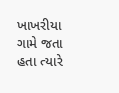ખાખરીયા ગામે જતા હતા ત્યારે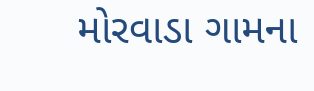મોરવાડા ગામના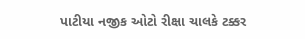પાટીયા નજીક ઓટો રીક્ષા ચાલકે ટક્કર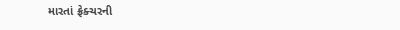મારતાં ફ્રેક્ચરની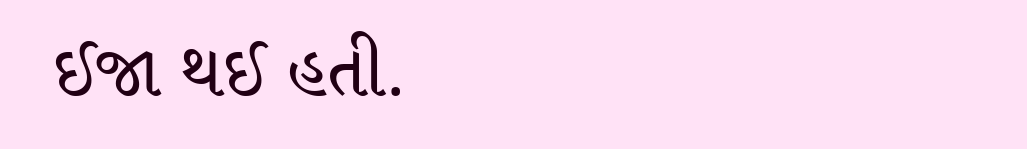ઈજા થઈ હતી.